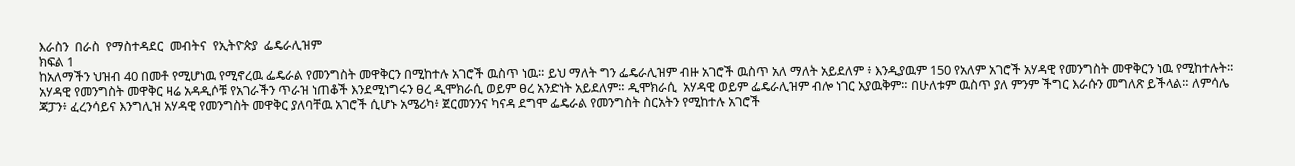እራስን  በራስ  የማስተዳደር  መብትና  የኢትዮጵያ  ፌዴራሊዝም
ክፍል 1
ከአለማችን ህዝብ 40 በመቶ የሚሆነዉ የሚኖረዉ ፌዴራል የመንግስት መዋቅርን በሚከተሉ አገሮች ዉስጥ ነዉ። ይህ ማለት ግን ፌዴራሊዝም ብዙ አገሮች ዉስጥ አለ ማለት አይደለም ፥ እንዲያዉም 150 የአለም አገሮች አሃዳዊ የመንግስት መዋቅርን ነዉ የሚከተሉት። አሃዳዊ የመንግስት መዋቅር ዛሬ አዳዲሶቹ የአገራችን ጥራዝ ነጠቆች እንደሚነግሩን ፀረ ዲሞክራሲ ወይም ፀረ አንድነት አይደለም። ዲሞክራሲ  አሃዳዊ ወይም ፌዴራሊዝም ብሎ ነገር አያዉቅም። በሁለቱም ዉስጥ ያለ ምንም ችግር እራሱን መግለጽ ይችላል። ለምሳሌ ጃፓን፥ ፈረንሳይና እንግሊዝ አሃዳዊ የመንግስት መዋቅር ያለባቸዉ አገሮች ሲሆኑ አሜሪካ፥ ጀርመንንና ካናዳ ደግሞ ፌዴራል የመንግስት ስርአትን የሚከተሉ አገሮች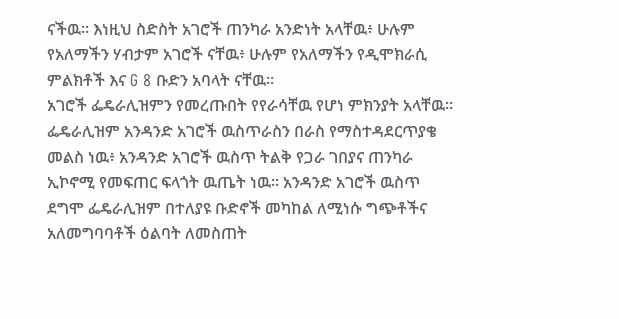ናችዉ። እነዚህ ስድስት አገሮች ጠንካራ አንድነት አላቸዉ፥ ሁሉም የአለማችን ሃብታም አገሮች ናቸዉ፥ ሁሉም የአለማችን የዲሞክራሲ ምልክቶች እና G 8 ቡድን አባላት ናቸዉ።
አገሮች ፌዴራሊዝምን የመረጡበት የየራሳቸዉ የሆነ ምክንያት አላቸዉ። ፌዴራሊዝም አንዳንድ አገሮች ዉስጥራስን በራስ የማስተዳደርጥያቄ መልስ ነዉ፥ አንዳንድ አገሮች ዉስጥ ትልቅ የጋራ ገበያና ጠንካራ ኢኮኖሚ የመፍጠር ፍላጎት ዉጤት ነዉ። አንዳንድ አገሮች ዉስጥ ደግሞ ፌዴራሊዝም በተለያዩ ቡድኖች መካከል ለሚነሱ ግጭቶችና አለመግባባቶች ዕልባት ለመስጠት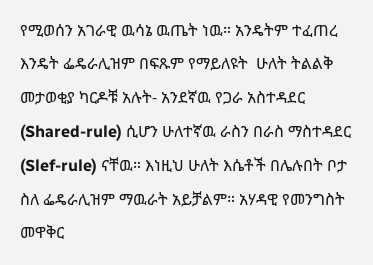የሚወሰን አገራዊ ዉሳኔ ዉጤት ነዉ። አንዴትም ተፈጠረ እንዴት ፌዴራሊዝም በፍጹም የማይለዩት  ሁለት ትልልቅ መታወቂያ ካርዶቹ አሉት- አንደኛዉ የጋራ አስተዳደር (Shared-rule) ሲሆን ሁለተኛዉ ራስን በራስ ማስተዳደር (Slef-rule) ናቸዉ። እነዚህ ሁለት እሴቶች በሌሉበት ቦታ ስለ ፌዴራሊዝም ማዉራት አይቻልም። አሃዳዊ የመንግስት መዋቅር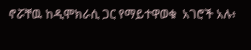ኖሯቸዉ ከዲሞክራሲ ጋር የማይተዋወቁ  አገሮች አሉ፥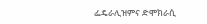ፌዴራሊዝምና ድሞክራሲ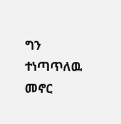ግን  ተነጣጥለዉ መኖር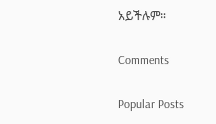አይችሉም።

Comments

Popular Posts